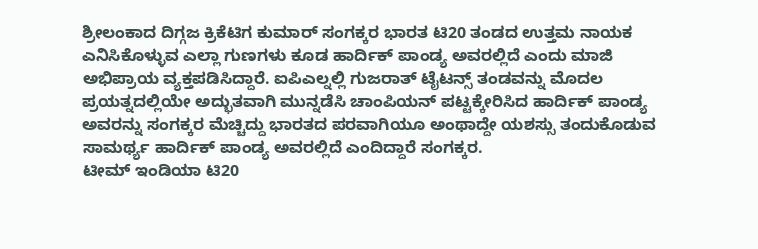ಶ್ರೀಲಂಕಾದ ದಿಗ್ಗಜ ಕ್ರಿಕೆಟಿಗ ಕುಮಾರ್ ಸಂಗಕ್ಕರ ಭಾರತ ಟಿ20 ತಂಡದ ಉತ್ತಮ ನಾಯಕ ಎನಿಸಿಕೊಳ್ಳುವ ಎಲ್ಲಾ ಗುಣಗಳು ಕೂಡ ಹಾರ್ದಿಕ್ ಪಾಂಡ್ಯ ಅವರಲ್ಲಿದೆ ಎಂದು ಮಾಜಿ ಅಭಿಪ್ರಾಯ ವ್ಯಕ್ತಪಡಿಸಿದ್ದಾರೆ. ಐಪಿಎಲ್ನಲ್ಲಿ ಗುಜರಾತ್ ಟೈಟನ್ಸ್ ತಂಡವನ್ನು ಮೊದಲ ಪ್ರಯತ್ನದಲ್ಲಿಯೇ ಅದ್ಭುತವಾಗಿ ಮುನ್ನಡೆಸಿ ಚಾಂಪಿಯನ್ ಪಟ್ಟಕ್ಕೇರಿಸಿದ ಹಾರ್ದಿಕ್ ಪಾಂಡ್ಯ ಅವರನ್ನು ಸಂಗಕ್ಕರ ಮೆಚ್ಚಿದ್ದು ಭಾರತದ ಪರವಾಗಿಯೂ ಅಂಥಾದ್ದೇ ಯಶಸ್ಸು ತಂದುಕೊಡುವ ಸಾಮರ್ಥ್ಯ ಹಾರ್ದಿಕ್ ಪಾಂಡ್ಯ ಅವರಲ್ಲಿದೆ ಎಂದಿದ್ದಾರೆ ಸಂಗಕ್ಕರ.
ಟೀಮ್ ಇಂಡಿಯಾ ಟಿ20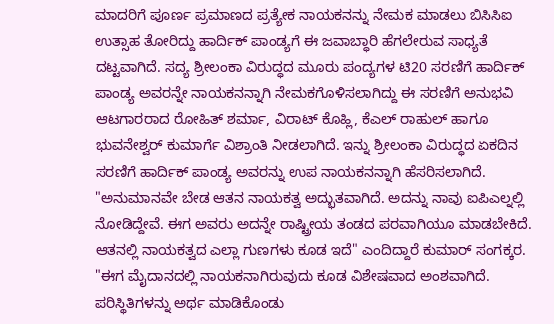ಮಾದರಿಗೆ ಪೂರ್ಣ ಪ್ರಮಾಣದ ಪ್ರತ್ಯೇಕ ನಾಯಕನನ್ನು ನೇಮಕ ಮಾಡಲು ಬಿಸಿಸಿಐ ಉತ್ಸಾಹ ತೋರಿದ್ದು ಹಾರ್ದಿಕ್ ಪಾಂಡ್ಯಗೆ ಈ ಜವಾಬ್ಧಾರಿ ಹೆಗಲೇರುವ ಸಾಧ್ಯತೆ ದಟ್ಟವಾಗಿದೆ. ಸದ್ಯ ಶ್ರೀಲಂಕಾ ವಿರುದ್ಧದ ಮೂರು ಪಂದ್ಯಗಳ ಟಿ20 ಸರಣಿಗೆ ಹಾರ್ದಿಕ್ ಪಾಂಡ್ಯ ಅವರನ್ನೇ ನಾಯಕನನ್ನಾಗಿ ನೇಮಕಗೊಳಿಸಲಾಗಿದ್ದು ಈ ಸರಣಿಗೆ ಅನುಭವಿ ಆಟಗಾರರಾದ ರೋಹಿತ್ ಶರ್ಮಾ, ವಿರಾಟ್ ಕೊಹ್ಲಿ, ಕೆಎಲ್ ರಾಹುಲ್ ಹಾಗೂ ಭುವನೇಶ್ವರ್ ಕುಮಾರ್ಗೆ ವಿಶ್ರಾಂತಿ ನೀಡಲಾಗಿದೆ. ಇನ್ನು ಶ್ರೀಲಂಕಾ ವಿರುದ್ಧದ ಏಕದಿನ ಸರಣಿಗೆ ಹಾರ್ದಿಕ್ ಪಾಂಡ್ಯ ಅವರನ್ನು ಉಪ ನಾಯಕನನ್ನಾಗಿ ಹೆಸರಿಸಲಾಗಿದೆ.
"ಅನುಮಾನವೇ ಬೇಡ ಆತನ ನಾಯಕತ್ವ ಅದ್ಭುತವಾಗಿದೆ. ಅದನ್ನು ನಾವು ಐಪಿಎಲ್ನಲ್ಲಿ ನೋಡಿದ್ದೇವೆ. ಈಗ ಅವರು ಅದನ್ನೇ ರಾಷ್ಟ್ರೀಯ ತಂಡದ ಪರವಾಗಿಯೂ ಮಾಡಬೇಕಿದೆ. ಆತನಲ್ಲಿ ನಾಯಕತ್ವದ ಎಲ್ಲಾ ಗುಣಗಳು ಕೂಡ ಇದೆ" ಎಂದಿದ್ದಾರೆ ಕುಮಾರ್ ಸಂಗಕ್ಕರ.
"ಈಗ ಮೈದಾನದಲ್ಲಿ ನಾಯಕನಾಗಿರುವುದು ಕೂಡ ವಿಶೇಷವಾದ ಅಂಶವಾಗಿದೆ. ಪರಿಸ್ಥಿತಿಗಳನ್ನು ಅರ್ಥ ಮಾಡಿಕೊಂಡು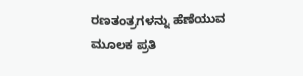ರಣತಂತ್ರಗಳನ್ನು ಹೆಣೆಯುವ ಮೂಲಕ ಪ್ರತಿ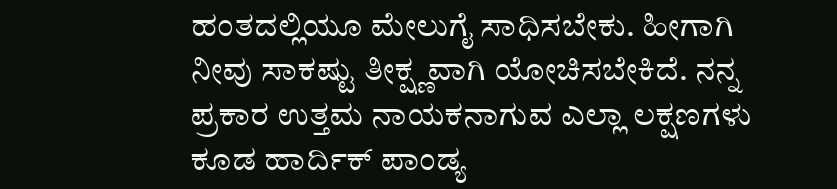ಹಂತದಲ್ಲಿಯೂ ಮೇಲುಗೈ ಸಾಧಿಸಬೇಕು. ಹೀಗಾಗಿ ನೀವು ಸಾಕಷ್ಟು ತೀಕ್ಷ್ಣವಾಗಿ ಯೋಚಿಸಬೇಕಿದೆ. ನನ್ನ ಪ್ರಕಾರ ಉತ್ತಮ ನಾಯಕನಾಗುವ ಎಲ್ಲಾ ಲಕ್ಷಣಗಳು ಕೂಡ ಹಾರ್ದಿಕ್ ಪಾಂಡ್ಯ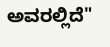ಅವರಲ್ಲಿದೆ"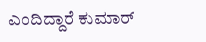ಎಂದಿದ್ದಾರೆ ಕುಮಾರ್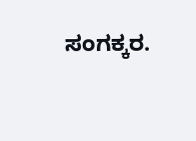ಸಂಗಕ್ಕರ.